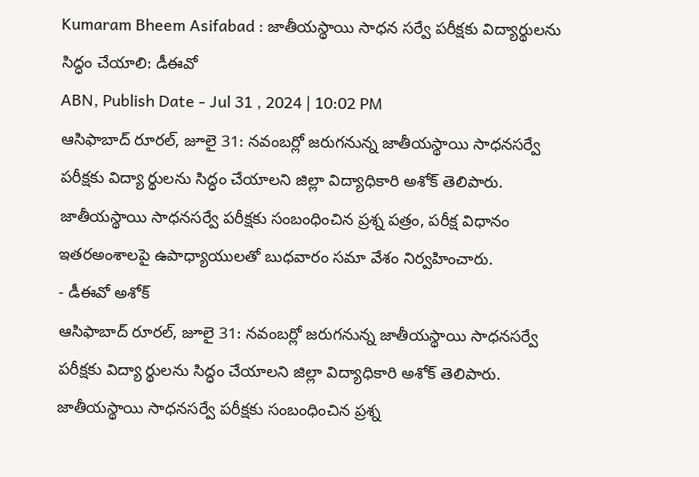Kumaram Bheem Asifabad : జాతీయస్థాయి సాధన సర్వే పరీక్షకు విద్యార్థులను సిద్ధం చేయాలి: డీఈవో
ABN, Publish Date - Jul 31 , 2024 | 10:02 PM
ఆసిఫాబాద్ రూరల్, జూలై 31: నవంబర్లో జరుగనున్న జాతీయస్థాయి సాధనసర్వే పరీక్షకు విద్యా ర్థులను సిద్ధం చేయాలని జిల్లా విద్యాధికారి అశోక్ తెలిపారు. జాతీయస్థాయి సాధనసర్వే పరీక్షకు సంబంధించిన ప్రశ్న పత్రం, పరీక్ష విధానం ఇతరఅంశాలపై ఉపాధ్యాయులతో బుధవారం సమా వేశం నిర్వహించారు.
- డీఈవో అశోక్
ఆసిఫాబాద్ రూరల్, జూలై 31: నవంబర్లో జరుగనున్న జాతీయస్థాయి సాధనసర్వే పరీక్షకు విద్యా ర్థులను సిద్ధం చేయాలని జిల్లా విద్యాధికారి అశోక్ తెలిపారు. జాతీయస్థాయి సాధనసర్వే పరీక్షకు సంబంధించిన ప్రశ్న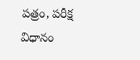పత్రం, పరీక్ష విధానం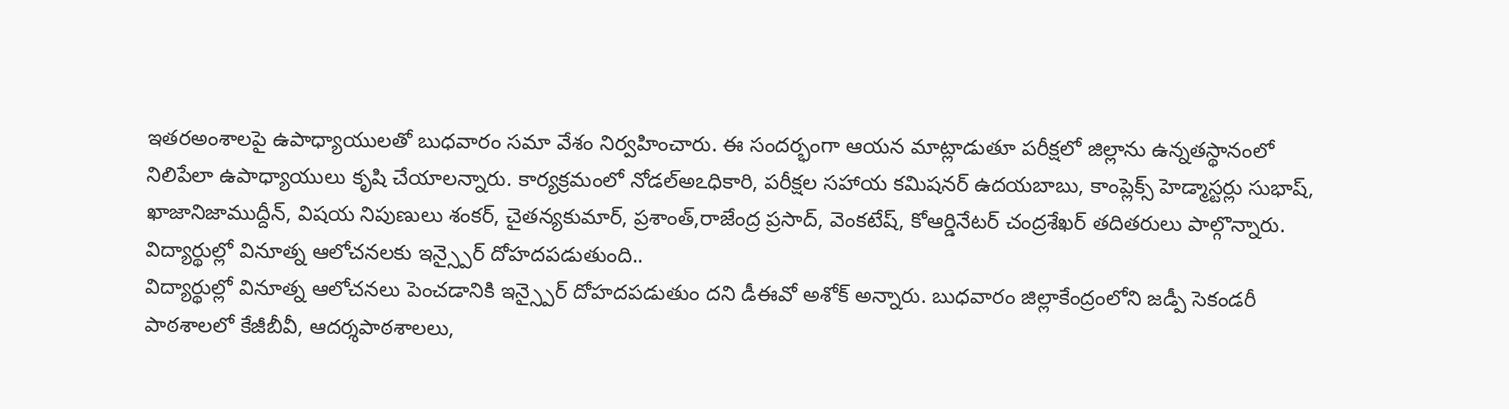ఇతరఅంశాలపై ఉపాధ్యాయులతో బుధవారం సమా వేశం నిర్వహించారు. ఈ సందర్భంగా ఆయన మాట్లాడుతూ పరీక్షలో జిల్లాను ఉన్నతస్థానంలో నిలిపేలా ఉపాధ్యాయులు కృషి చేయాలన్నారు. కార్యక్రమంలో నోడల్అఽధికారి, పరీక్షల సహాయ కమిషనర్ ఉదయబాబు, కాంప్లెక్స్ హెడ్మాస్టర్లు సుభాష్, ఖాజానిజాముద్దీన్, విషయ నిపుణులు శంకర్, చైతన్యకుమార్, ప్రశాంత్,రాజేంద్ర ప్రసాద్, వెంకటేష్, కోఆర్డినేటర్ చంద్రశేఖర్ తదితరులు పాల్గొన్నారు.
విద్యార్థుల్లో వినూత్న ఆలోచనలకు ఇన్స్పైర్ దోహదపడుతుంది..
విద్యార్థుల్లో వినూత్న ఆలోచనలు పెంచడానికి ఇన్స్పైర్ దోహదపడుతుం దని డీఈవో అశోక్ అన్నారు. బుధవారం జిల్లాకేంద్రంలోని జడ్పీ సెకండరీ పాఠశాలలో కేజీబీవీ, ఆదర్శపాఠశాలలు,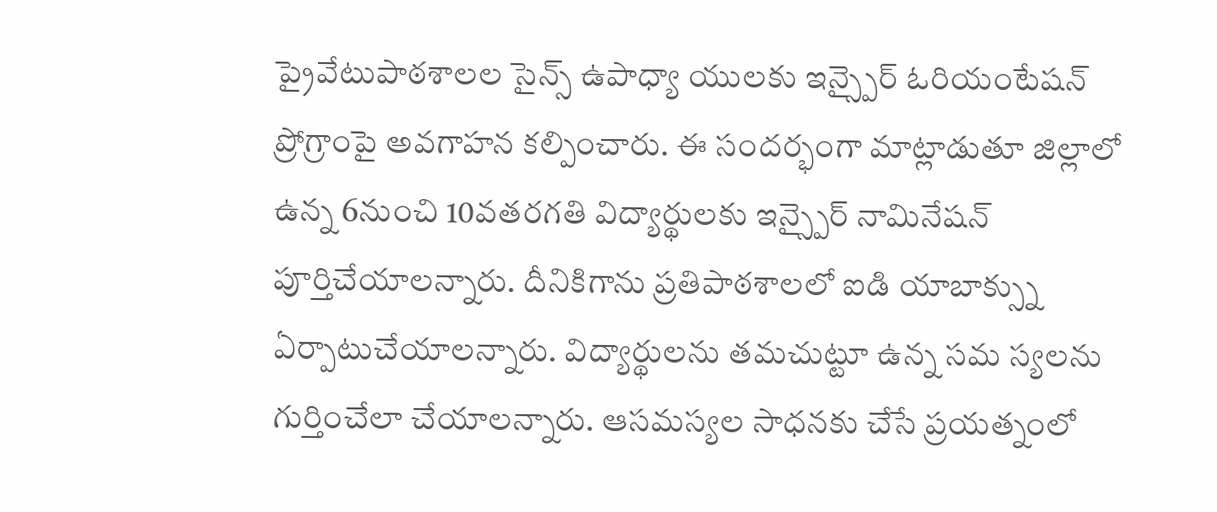ప్రైవేటుపాఠశాలల సైన్స్ ఉపాధ్యా యులకు ఇన్స్పైర్ ఓరియంటేషన్ ప్రోగ్రాంపై అవగాహన కల్పించారు. ఈ సందర్భంగా మాట్లాడుతూ జిల్లాలో ఉన్న 6నుంచి 10వతరగతి విద్యార్థులకు ఇన్స్పైర్ నామినేషన్ పూర్తిచేయాలన్నారు. దీనికిగాను ప్రతిపాఠశాలలో ఐడి యాబాక్స్ను ఏర్పాటుచేయాలన్నారు. విద్యార్థులను తమచుట్టూ ఉన్న సమ స్యలను గుర్తించేలా చేయాలన్నారు. ఆసమస్యల సాధనకు చేసే ప్రయత్నంలో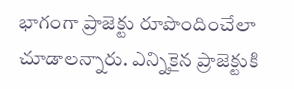భాగంగా ప్రాజెక్టు రూపొందించేలా చూడాలన్నారు. ఎన్నికైన ప్రాజెక్టుకి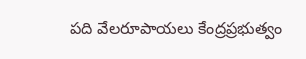పది వేలరూపాయలు కేంద్రప్రభుత్వం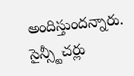అందిస్తుందన్నారు. సైన్స్టీచర్లు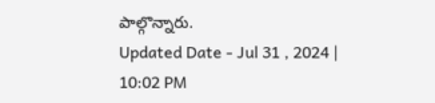పాల్గొన్నారు.
Updated Date - Jul 31 , 2024 | 10:02 PM